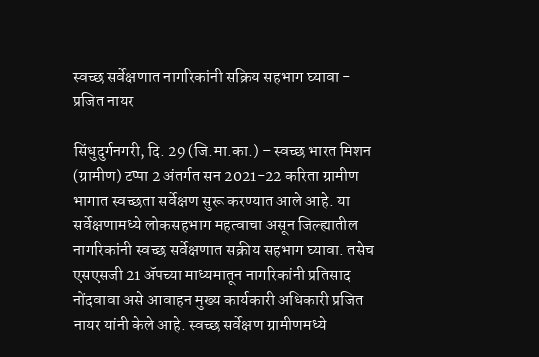स्वच्छ सर्वेक्षणात नागरिकांनी सक्रिय सहभाग घ्यावा - प्रजित नायर

सिंधुदुर्गनगरी, दि. 29 (जि.मा.का.) – स्वच्छ भारत मिशन (ग्रामीण) टप्पा 2 अंतर्गत सन 2021-22 करिता ग्रामीण भागात स्वच्छता सर्वेक्षण सुरू करण्यात आले आहे. या सर्वेक्षणामध्ये लोकसहभाग महत्वाचा असून जिल्ह्यातील नागरिकांनी स्वच्छ सर्वेक्षणात सक्रीय सहभाग घ्यावा. तसेच एसएसजी 21 ॲपच्या माध्यमातून नागरिकांनी प्रतिसाद नोंदवावा असे आवाहन मुख्य कार्यकारी अधिकारी प्रजित नायर यांनी केले आहे. स्वच्छ सर्वेक्षण ग्रामीणमध्ये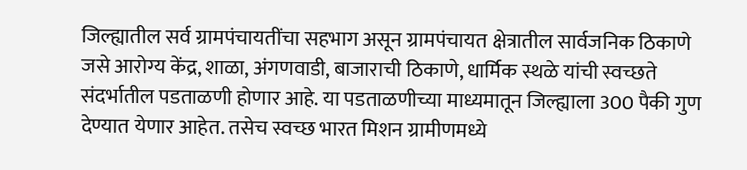जिल्ह्यातील सर्व ग्रामपंचायतींचा सहभाग असून ग्रामपंचायत क्षेत्रातील सार्वजनिक ठिकाणे जसे आरोग्य केंद्र, शाळा, अंगणवाडी, बाजाराची ठिकाणे, धार्मिक स्थळे यांची स्वच्छते संदर्भातील पडताळणी होणार आहे. या पडताळणीच्या माध्यमातून जिल्ह्याला 300 पैकी गुण देण्यात येणार आहेत. तसेच स्वच्छ भारत मिशन ग्रामीणमध्ये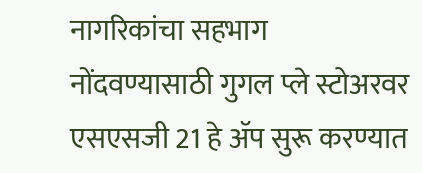नागरिकांचा सहभाग नोंदवण्यासाठी गुगल प्ले स्टोअरवर एसएसजी 21 हे ॲप सुरू करण्यात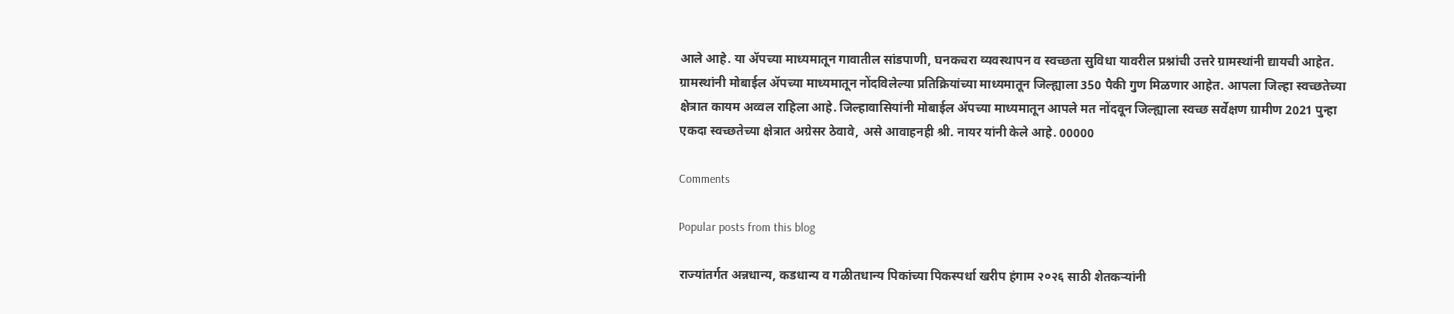आले आहे. या ॲपच्या माध्यमातून गावातील सांडपाणी, घनकचरा व्यवस्थापन व स्वच्छता सुविधा यावरील प्रश्नांची उत्तरे ग्रामस्थांनी द्यायची आहेत. ग्रामस्थांनी मोबाईल ॲपच्या माध्यमातून नोंदविलेल्या प्रतिक्रियांच्या माध्यमातून जिल्ह्याला 350 पैकी गुण मिळणार आहेत. आपला जिल्हा स्वच्छतेच्या क्षेत्रात कायम अव्वल राहिला आहे. जिल्हावासियांनी मोबाईल ॲपच्या माध्यमातून आपले मत नोंदवून जिल्ह्याला स्वच्छ सर्वेक्षण ग्रामीण 2021 पुन्हा एकदा स्वच्छतेच्या क्षेत्रात अग्रेसर ठेवावे, असे आवाहनही श्री. नायर यांनी केले आहे. 00000

Comments

Popular posts from this blog

राज्यांतर्गत अन्नधान्य, कडधान्य व गळीतधान्य पिकांच्या पिकस्पर्धा खरीप हंगाम २०२६ साठी शेतकऱ्यांनी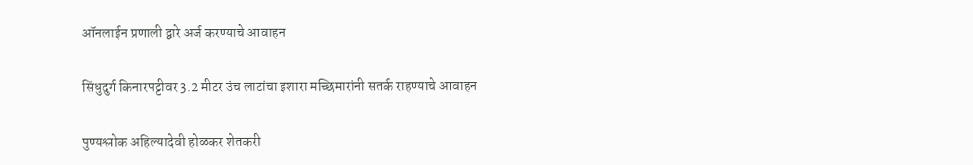ऑनलाईन प्रणाली द्वारे अर्ज करण्याचे आवाहन

सिंधुदुर्ग किनारपट्टीवर 3.2 मीटर उंच लाटांचा इशारा मच्छिमारांनी सतर्क राहण्याचे आवाहन

पुण्यश्लोक अहिल्यादेवी होळकर शेतकरी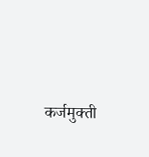कर्जमुक्ती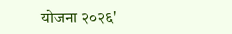योजना २०२६'